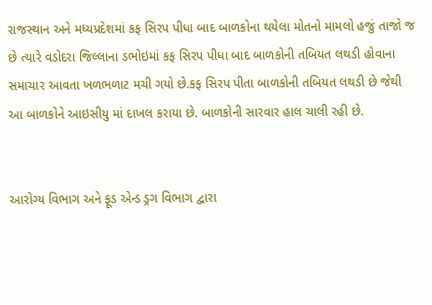રાજસ્થાન અને મધ્યપ્રદેશમાં કફ સિરપ પીધા બાદ બાળકોના થયેલા મોતનો મામલો હજું તાજો જ છે ત્યારે વડોદરા જિલ્લાના ડભોઇમાં કફ સિરપ પીધા બાદ બાળકોની તબિયત લથડી હોવાના સમાચાર આવતા ખળભળાટ મચી ગયો છે.કફ સિરપ પીતા બાળકોની તબિયત લથડી છે જેથી આ બાળકોને આઇસીયુ માં દાખલ કરાયા છે. બાળકોની સારવાર હાલ ચાલી રહી છે.


આરોગ્ય વિભાગ અને ફૂડ એન્ડ ડ્રગ વિભાગ દ્વારા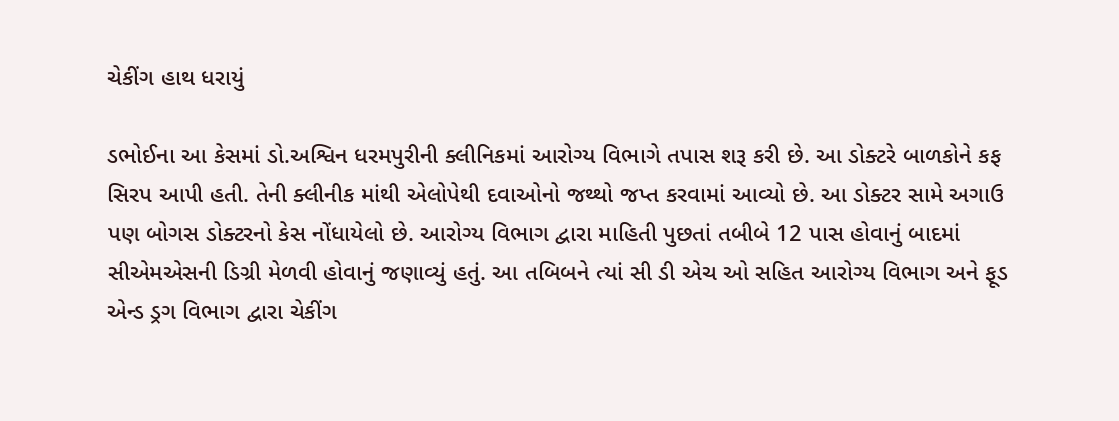ચેકીંગ હાથ ધરાયું

ડભોઈના આ કેસમાં ડો.અશ્વિન ધરમપુરીની ક્લીનિકમાં આરોગ્ય વિભાગે તપાસ શરૂ કરી છે. આ ડોક્ટરે બાળકોને કફ સિરપ આપી હતી. તેની ક્લીનીક માંથી એલોપેથી દવાઓનો જથ્થો જપ્ત કરવામાં આવ્યો છે. આ ડોક્ટર સામે અગાઉ પણ બોગસ ડોક્ટરનો કેસ નોંધાયેલો છે. આરોગ્ય વિભાગ દ્વારા માહિતી પુછતાં તબીબે 12 પાસ હોવાનું બાદમાં સીએમએસની ડિગ્રી મેળવી હોવાનું જણાવ્યું હતું. આ તબિબને ત્યાં સી ડી એચ ઓ સહિત આરોગ્ય વિભાગ અને ફૂડ એન્ડ ડ્રગ વિભાગ દ્વારા ચેકીંગ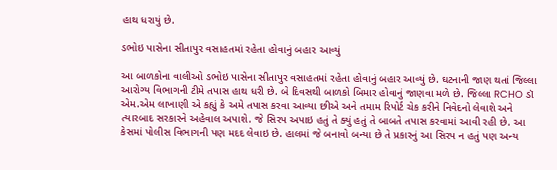હાથ ધરાયું છે.

ડભોઇ પાસેના સીતાપુર વસાહતમાં રહેતા હોવાનું બહાર આવ્યું

આ બાળકોના વાલીઓ ડભોઇ પાસેના સીતાપુર વસાહતમાં રહેતા હોવાનું બહાર આવ્યું છે. ઘટનાની જાણ થતાં જિલ્લા આરોગ્ય વિભાગની ટીમે તપાસ હાથ ધરી છે. બે દિવસથી બાળકો બિમાર હોવાનું જાણવા મળે છે. જિલ્લા RCHO ડૉ એમ.એમ લાખાણી એ કહ્યું કે અમે તપાસ કરવા આવ્યા છીએ અને તમામ રિપોર્ટ ચેક કરીને નિવેદનો લેવાશે અને ત્યારબાદ સરકારને અહેવાલ અપાશે. જે સિરપ અપાઇ હતું તે ક્યું હતું તે બાબતે તપાસ કરવામાં આવી રહી છે. આ કેસમાં પોલીસ વિભાગની પણ મદદ લેવાઇ છે. હાલમાં જે બનાવો બન્યા છે તે પ્રકારનું આ સિરપ ન હતું પણ અન્ય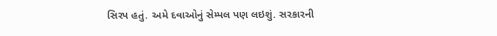સિરપ હતું. અમે દવાઓનું સેમ્પલ પણ લઇશું. સરકારની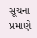સૂચના પ્રમાણે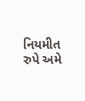નિયમીત રુપે અમે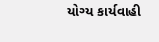યોગ્ય કાર્યવાહી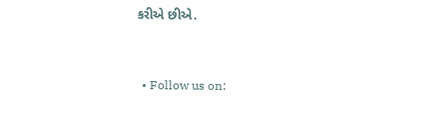કરીએ છીએ.


  • Follow us on: